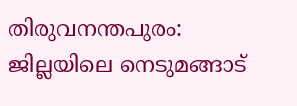തിരുവനന്തപുരം: ജില്ലയിലെ നെടുമങ്ങാട്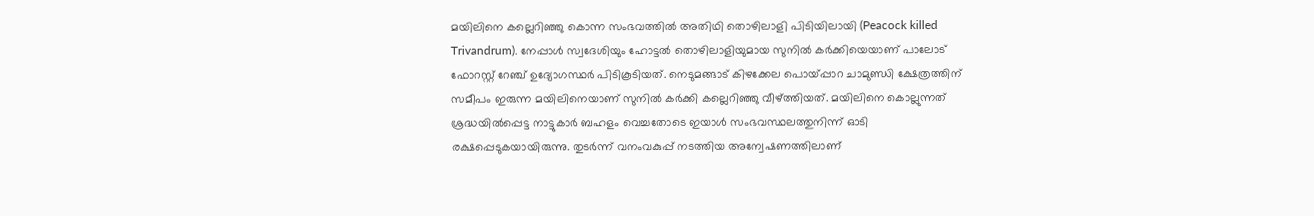മയിലിനെ കല്ലെറിഞ്ഞു കൊന്ന സംഭവത്തിൽ അതിഥി തൊഴിലാളി പിടിയിലായി (Peacock killed Trivandrum). നേപ്പാൾ സ്വദേശിയും ഹോട്ടൽ തൊഴിലാളിയുമായ സുനിൽ കർക്കിയെയാണ് പാലോട് ഫോറസ്റ്റ് റേഞ്ച് ഉദ്യോഗസ്ഥർ പിടികൂടിയത്. നെടുമങ്ങാട് കിഴക്കേല പൊയ്പ്പാറ ചാമുണ്ഡി ക്ഷേത്രത്തിന് സമീപം ഇരുന്ന മയിലിനെയാണ് സുനിൽ കർക്കി കല്ലെറിഞ്ഞു വീഴ്ത്തിയത്. മയിലിനെ കൊല്ലുന്നത് ശ്രദ്ധയിൽപ്പെട്ട നാട്ടുകാർ ബഹളം വെച്ചതോടെ ഇയാൾ സംഭവസ്ഥലത്തുനിന്ന് ഓടി രക്ഷപ്പെടുകയായിരുന്നു. തുടർന്ന് വനംവകുപ്പ് നടത്തിയ അന്വേഷണത്തിലാണ്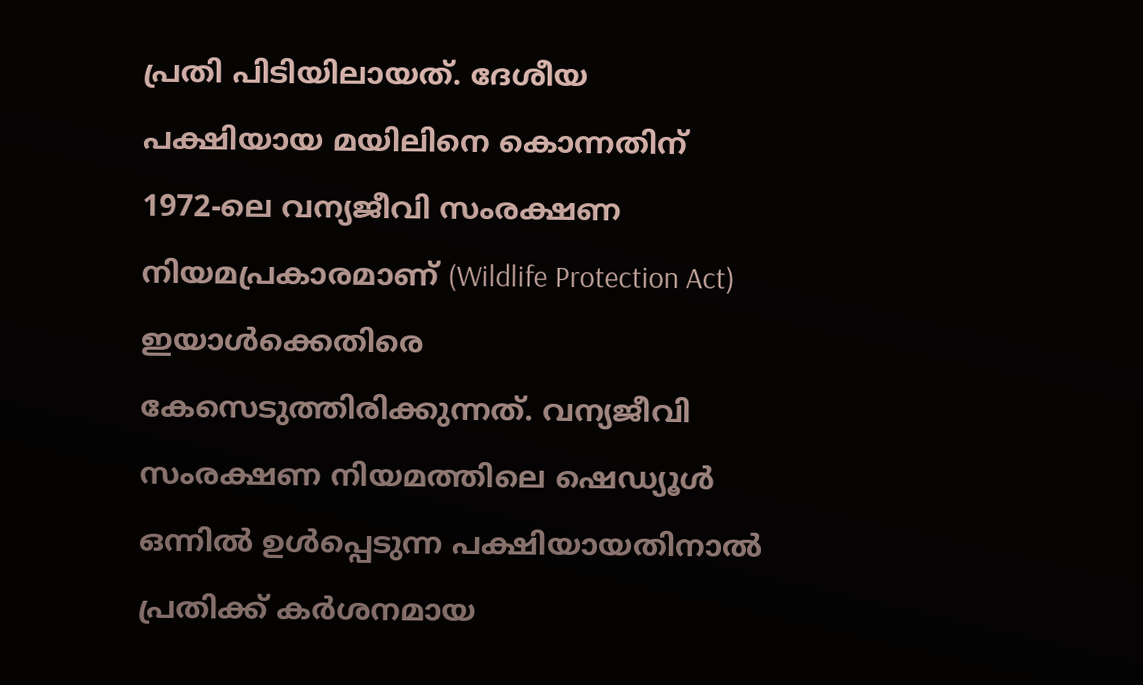പ്രതി പിടിയിലായത്. ദേശീയ പക്ഷിയായ മയിലിനെ കൊന്നതിന് 1972-ലെ വന്യജീവി സംരക്ഷണ നിയമപ്രകാരമാണ് (Wildlife Protection Act) ഇയാൾക്കെതിരെ കേസെടുത്തിരിക്കുന്നത്. വന്യജീവി സംരക്ഷണ നിയമത്തിലെ ഷെഡ്യൂൾ ഒന്നിൽ ഉൾപ്പെടുന്ന പക്ഷിയായതിനാൽ പ്രതിക്ക് കർശനമായ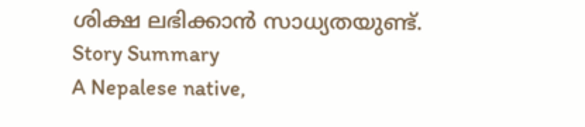ശിക്ഷ ലഭിക്കാൻ സാധ്യതയുണ്ട്.
Story Summary
A Nepalese native,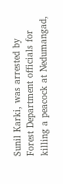Sunil Karki, was arrested by Forest Department officials for killing a peacock at Nedumangad,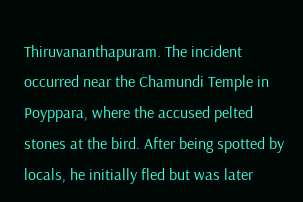Thiruvananthapuram. The incident occurred near the Chamundi Temple in Poyppara, where the accused pelted stones at the bird. After being spotted by locals, he initially fled but was later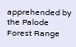apprehended by the Palode Forest Range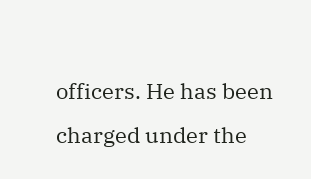officers. He has been charged under the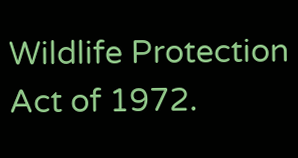Wildlife Protection Act of 1972.